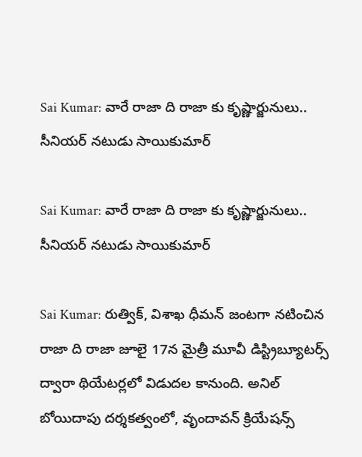Sai Kumar: వారే రాజా ది రాజా కు కృష్ణార్జునులు.. సీనియర్ నటుడు సాయికుమార్

Sai Kumar: వారే రాజా ది రాజా కు కృష్ణార్జునులు.. సీనియర్ నటుడు సాయికుమార్

Sai Kumar: రుత్విక్, విశాఖ ధీమన్ జంటగా నటించిన రాజా ది రాజా జూలై 17న మైత్రీ మూవీ డిస్ట్రిబ్యూటర్స్ ద్వారా థియేటర్లలో విడుదల కానుంది. అనిల్ బోయిదాపు దర్శకత్వంలో, వృందావన్ క్రియేషన్స్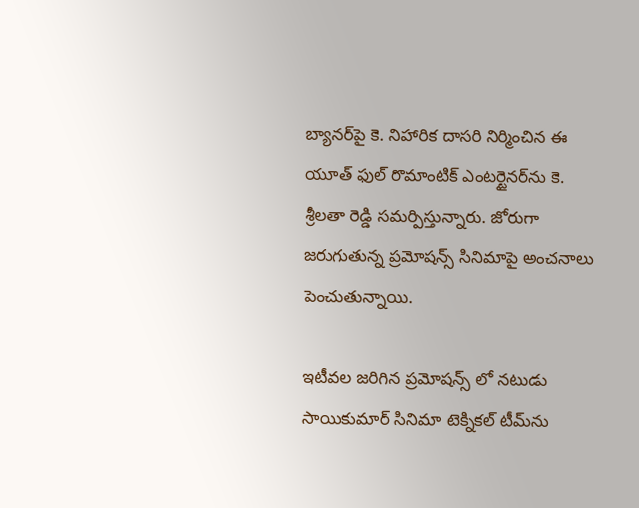బ్యానర్‌పై కె. నిహారిక దాసరి నిర్మించిన ఈ యూత్ ఫుల్ రొమాంటిక్ ఎంటర్టైనర్‌ను కె. శ్రీలతా రెడ్డి సమర్పిస్తున్నారు. జోరుగా జరుగుతున్న ప్రమోషన్స్ సినిమాపై అంచనాలు పెంచుతున్నాయి.

ఇటీవల జరిగిన ప్రమోషన్స్ లో నటుడు సాయికుమార్ సినిమా టెక్నికల్ టీమ్‌ను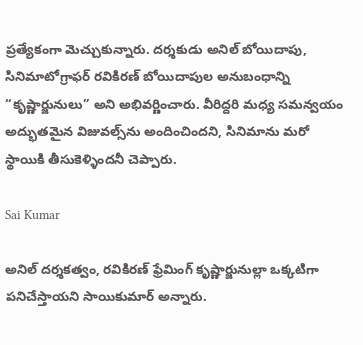ప్రత్యేకంగా మెచ్చుకున్నారు. దర్శకుడు అనిల్ బోయిదాపు, సినిమాటోగ్రాఫర్ రవికిరణ్ బోయిదాపుల అనుబంధాన్ని “కృష్ణార్జునులు” అని అభివర్ణించారు. వీరిద్దరి మధ్య సమన్వయం అద్భుతమైన విజువల్స్‌ను అందించిందని, సినిమాను మరో స్థాయికి తీసుకెళ్ళిందనీ చెప్పారు.

Sai Kumar

అనిల్ దర్శకత్వం, రవికిరణ్ ఫ్రేమింగ్ కృష్ణార్జునుల్లా ఒక్కటిగా పనిచేస్తాయని సాయికుమార్ అన్నారు.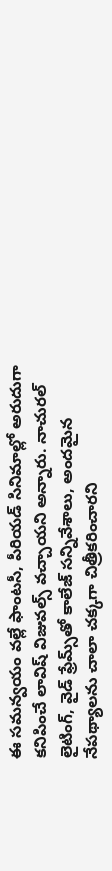ఈ సమన్వయం వల్లే ఫాంటసీ, పీరియడ్ సినిమాల్లో అరుదుగా కనిపించే లావిష్ విజువల్స్ వచ్చాయని అన్నారు. నాచురల్ లైటింగ్, వైడ్ ఫ్రేమ్స్‌తో కాలేజ్ సన్నివేశాలు, అందమైన నేపథ్యాలను చాలా చక్కగా చిత్రీకరించారని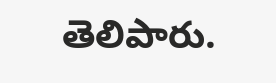తెలిపారు.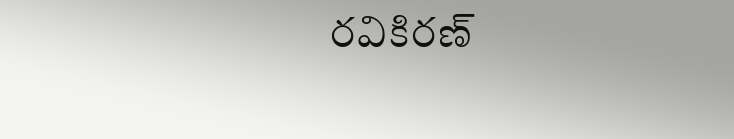రవికిరణ్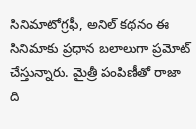సినిమాటోగ్రఫీ, అనిల్ కథనం ఈ సినిమాకు ప్రధాన బలాలుగా ప్రమోట్ చేస్తున్నారు. మైత్రీ పంపిణీతో రాజా ది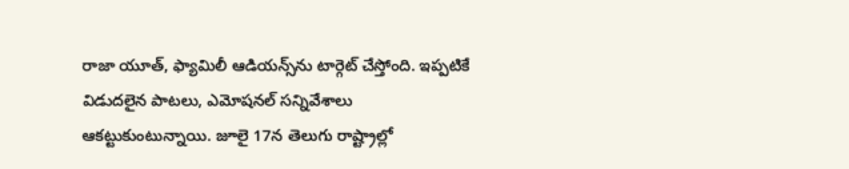రాజా యూత్, ఫ్యామిలీ ఆడియన్స్‌ను టార్గెట్ చేస్తోంది. ఇప్పటికే విడుదలైన పాటలు, ఎమోషనల్ సన్నివేశాలు ఆకట్టుకుంటున్నాయి. జూలై 17న తెలుగు రాష్ట్రాల్లో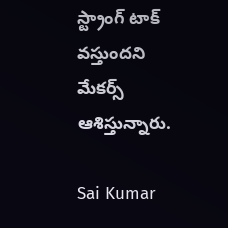స్ట్రాంగ్ టాక్ వస్తుందని మేకర్స్ ఆశిస్తున్నారు.

Sai Kumar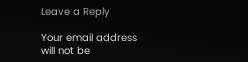Leave a Reply

Your email address will not be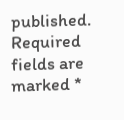published. Required fields are marked *